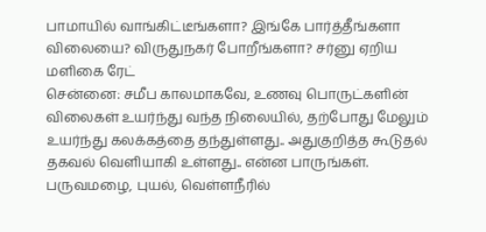பாமாயில் வாங்கிட்டீங்களா? இங்கே பார்த்தீங்களா விலையை? விருதுநகர் போறீங்களா? சர்னு ஏறிய மளிகை ரேட்
சென்னை: சமீப காலமாகவே, உணவு பொருட்களின் விலைகள் உயர்ந்து வந்த நிலையில், தற்போது மேலும் உயர்ந்து கலக்கத்தை தந்துள்ளது.. அதுகுறித்த கூடுதல் தகவல் வெளியாகி உள்ளது.. என்ன பாருங்கள்.
பருவமழை, புயல், வெள்ளநீரில்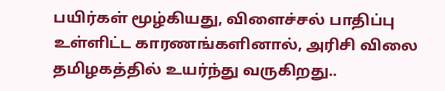பயிர்கள் மூழ்கியது, விளைச்சல் பாதிப்பு உள்ளிட்ட காரணங்களினால், அரிசி விலை தமிழகத்தில் உயர்ந்து வருகிறது..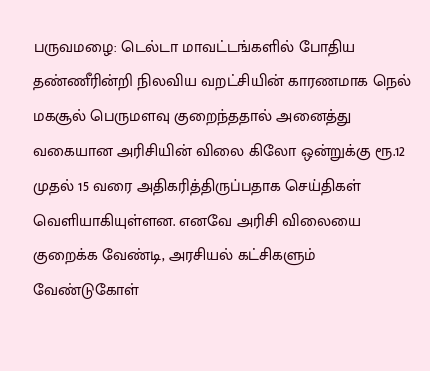பருவமழை: டெல்டா மாவட்டங்களில் போதிய தண்ணீரின்றி நிலவிய வறட்சியின் காரணமாக நெல் மகசூல் பெருமளவு குறைந்ததால் அனைத்து வகையான அரிசியின் விலை கிலோ ஒன்றுக்கு ரூ.12 முதல் 15 வரை அதிகரித்திருப்பதாக செய்திகள் வெளியாகியுள்ளன. எனவே அரிசி விலையை குறைக்க வேண்டி, அரசியல் கட்சிகளும் வேண்டுகோள்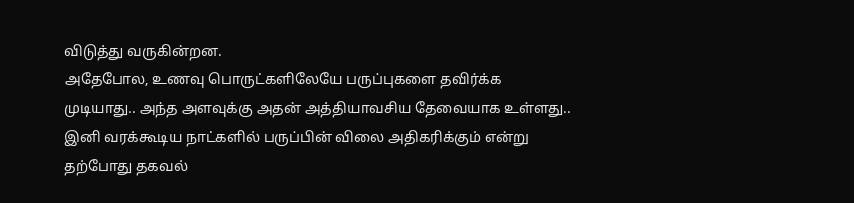விடுத்து வருகின்றன.
அதேபோல, உணவு பொருட்களிலேயே பருப்புகளை தவிர்க்க முடியாது.. அந்த அளவுக்கு அதன் அத்தியாவசிய தேவையாக உள்ளது.. இனி வரக்கூடிய நாட்களில் பருப்பின் விலை அதிகரிக்கும் என்று தற்போது தகவல்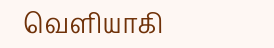வெளியாகி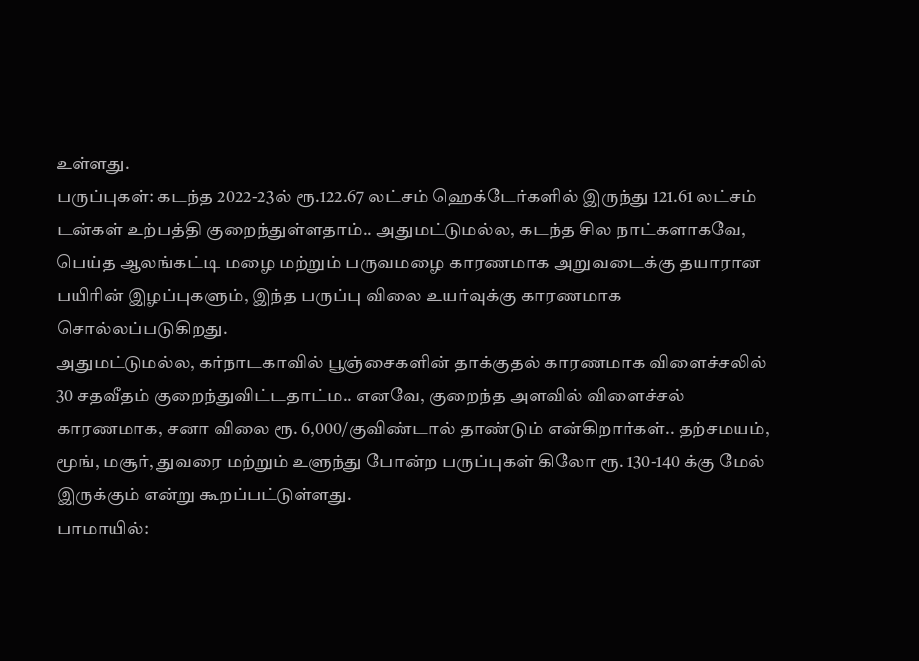உள்ளது.
பருப்புகள்: கடந்த 2022-23ல் ரூ.122.67 லட்சம் ஹெக்டேர்களில் இருந்து 121.61 லட்சம் டன்கள் உற்பத்தி குறைந்துள்ளதாம்.. அதுமட்டுமல்ல, கடந்த சில நாட்களாகவே, பெய்த ஆலங்கட்டி மழை மற்றும் பருவமழை காரணமாக அறுவடைக்கு தயாரான பயிரின் இழப்புகளும், இந்த பருப்பு விலை உயர்வுக்கு காரணமாக சொல்லப்படுகிறது.
அதுமட்டுமல்ல, கர்நாடகாவில் பூஞ்சைகளின் தாக்குதல் காரணமாக விளைச்சலில் 30 சதவீதம் குறைந்துவிட்டதாட்ம.. எனவே, குறைந்த அளவில் விளைச்சல் காரணமாக, சனா விலை ரூ. 6,000/குவிண்டால் தாண்டும் என்கிறார்கள்.. தற்சமயம், மூங், மசூர், துவரை மற்றும் உளுந்து போன்ற பருப்புகள் கிலோ ரூ. 130-140 க்கு மேல் இருக்கும் என்று கூறப்பட்டுள்ளது.
பாமாயில்: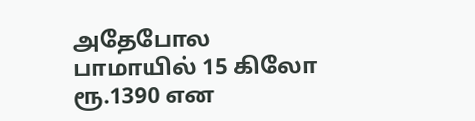அதேபோல பாமாயில் 15 கிலோ ரூ.1390 என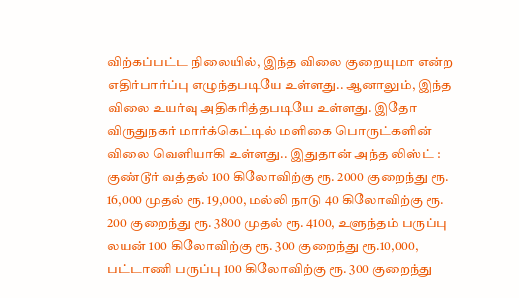விற்கப்பட்ட நிலையில், இந்த விலை குறையுமா என்ற எதிர்பார்ப்பு எழுந்தபடியே உள்ளது.. ஆனாலும், இந்த விலை உயர்வு அதிகரித்தபடியே உள்ளது. இதோ விருதுநகர் மார்க்கெட்டில் மளிகை பொருட்களின் விலை வெளியாகி உள்ளது.. இதுதான் அந்த லிஸ்ட் :
குண்டூர் வத்தல் 100 கிலோவிற்கு ரூ. 2000 குறைந்து ரூ. 16,000 முதல் ரூ. 19,000, மல்லி நாடு 40 கிலோவிற்கு ரூ. 200 குறைந்து ரூ. 3800 முதல் ரூ. 4100, உளுந்தம் பருப்பு லயன் 100 கிலோவிற்கு ரூ. 300 குறைந்து ரூ.10,000, பட்டாணி பருப்பு 100 கிலோவிற்கு ரூ. 300 குறைந்து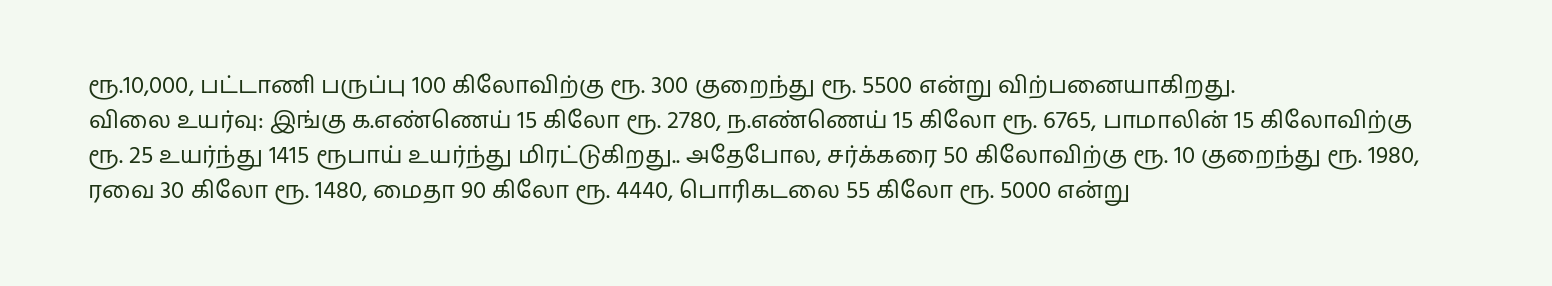ரூ.10,000, பட்டாணி பருப்பு 100 கிலோவிற்கு ரூ. 300 குறைந்து ரூ. 5500 என்று விற்பனையாகிறது.
விலை உயர்வு: இங்கு க.எண்ணெய் 15 கிலோ ரூ. 2780, ந.எண்ணெய் 15 கிலோ ரூ. 6765, பாமாலின் 15 கிலோவிற்கு ரூ. 25 உயர்ந்து 1415 ரூபாய் உயர்ந்து மிரட்டுகிறது.. அதேபோல, சர்க்கரை 50 கிலோவிற்கு ரூ. 10 குறைந்து ரூ. 1980, ரவை 30 கிலோ ரூ. 1480, மைதா 90 கிலோ ரூ. 4440, பொரிகடலை 55 கிலோ ரூ. 5000 என்று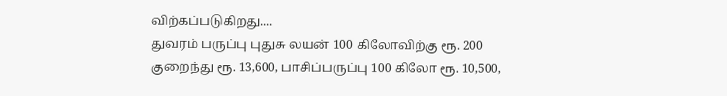விற்கப்படுகிறது....
துவரம் பருப்பு புதுசு லயன் 100 கிலோவிற்கு ரூ. 200 குறைந்து ரூ. 13,600, பாசிப்பருப்பு 100 கிலோ ரூ. 10,500,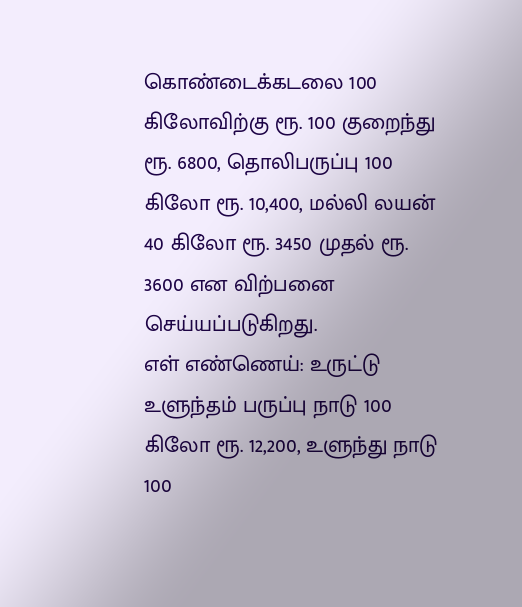கொண்டைக்கடலை 100 கிலோவிற்கு ரூ. 100 குறைந்து ரூ. 6800, தொலிபருப்பு 100 கிலோ ரூ. 10,400, மல்லி லயன் 40 கிலோ ரூ. 3450 முதல் ரூ. 3600 என விற்பனை செய்யப்படுகிறது.
எள் எண்ணெய்: உருட்டு உளுந்தம் பருப்பு நாடு 100 கிலோ ரூ. 12,200, உளுந்து நாடு 100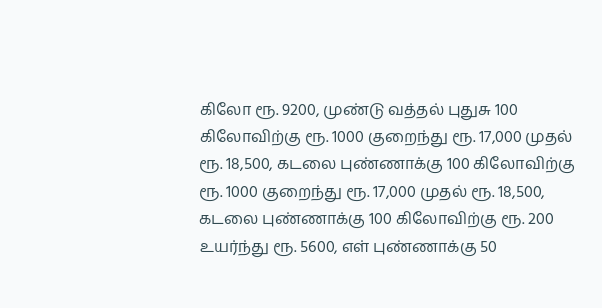கிலோ ரூ. 9200, முண்டு வத்தல் புதுசு 100 கிலோவிற்கு ரூ. 1000 குறைந்து ரூ. 17,000 முதல் ரூ. 18,500, கடலை புண்ணாக்கு 100 கிலோவிற்கு ரூ. 1000 குறைந்து ரூ. 17,000 முதல் ரூ. 18,500, கடலை புண்ணாக்கு 100 கிலோவிற்கு ரூ. 200 உயர்ந்து ரூ. 5600, எள் புண்ணாக்கு 50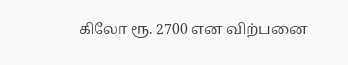கிலோ ரூ. 2700 என விற்பனை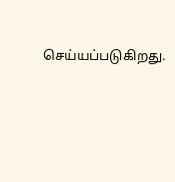செய்யப்படுகிறது.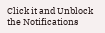Click it and Unblock the Notifications